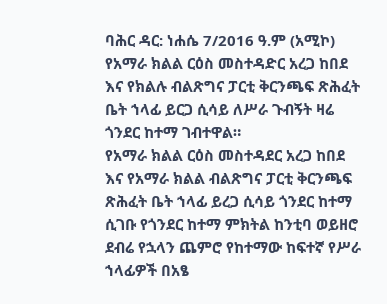ባሕር ዳር: ነሐሴ 7/2016 ዓ.ም (አሚኮ) የአማራ ክልል ርዕስ መስተዳድር አረጋ ከበደ እና የክልሉ ብልጽግና ፓርቲ ቅርንጫፍ ጽሕፈት ቤት ኀላፊ ይርጋ ሲሳይ ለሥራ ጉብኝት ዛሬ ጎንደር ከተማ ገብተዋል።
የአማራ ክልል ርዕስ መስተዳደር አረጋ ከበደ እና የአማራ ክልል ብልጽግና ፓርቲ ቅርንጫፍ ጽሕፈት ቤት ኀላፊ ይረጋ ሲሳይ ጎንደር ከተማ ሲገቡ የጎንደር ከተማ ምክትል ከንቲባ ወይዘሮ ደብሬ የኋላን ጨምሮ የከተማው ከፍተኛ የሥራ ኀላፊዎች በአፄ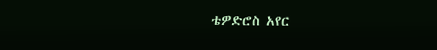ቴዎድሮስ አየር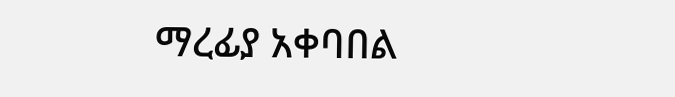ማረፊያ አቀባበል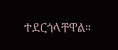ተደርጎላቸዋል።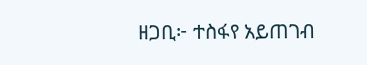ዘጋቢ፦ ተስፋየ አይጠገብ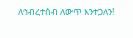ለኅብረተሰብ ለውጥ እንተጋለን!